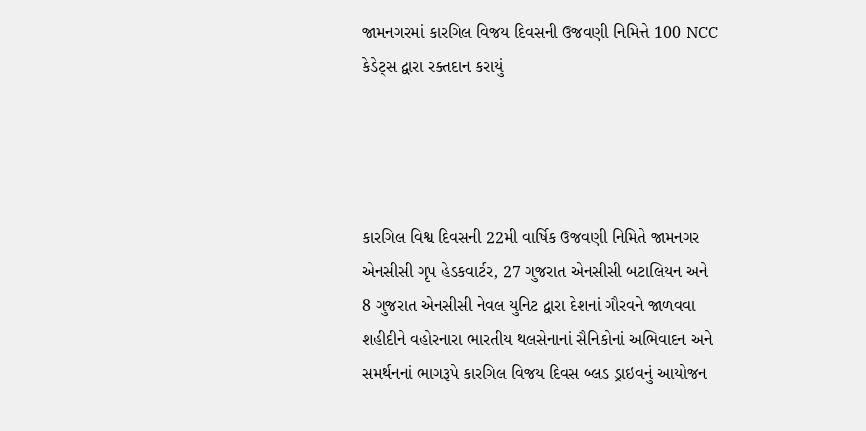જામનગરમાં કારગિલ વિજય દિવસની ઉજવણી નિમિત્તે 100 NCC કેડેટ્સ દ્વારા રક્તદાન કરાયું




કારગિલ વિશ્વ દિવસની 22મી વાર્ષિક ઉજવણી નિમિતે જામનગર એનસીસી ગૃપ હેડકવાર્ટર, 27 ગુજરાત એનસીસી બટાલિયન અને 8 ગુજરાત એનસીસી નેવલ યુનિટ દ્વારા દેશનાં ગૌરવને જાળવવા શહીદીને વહોરનારા ભારતીય થલસેનાનાં સૈનિકોનાં અભિવાદન અને સમર્થનનાં ભાગરૂપે કારગિલ વિજય દિવસ બ્લડ ડ્રાઇવનું આયોજન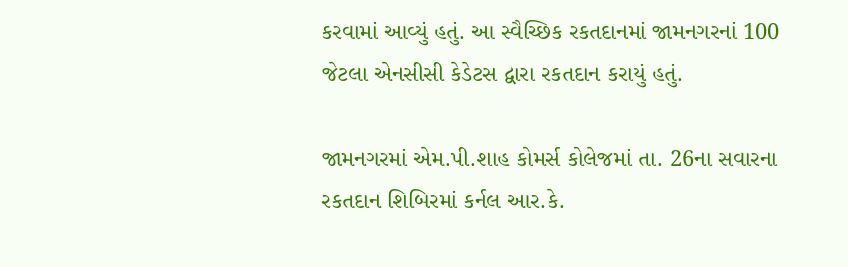કરવામાં આવ્યું હતું. આ સ્વૈચ્છિક રકતદાનમાં જામનગરનાં 100 જેટલા એનસીસી કેડેટસ દ્વારા રકતદાન કરાયું હતું.

જામનગરમાં એમ.પી.શાહ કોમર્સ કોલેજમાં તા. 26ના સવારના રકતદાન શિબિરમાં કર્નલ આર.કે.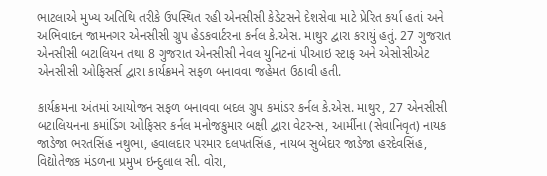ભાટલાએ મુખ્ય અતિથિ તરીકે ઉપસ્થિત રહી એનસીસી કેડેટસને દેશસેવા માટે પ્રેરિત કર્યા હતાં અને અભિવાદન જામનગર એનસીસી ગ્રુપ હેડકવાર્ટરના કર્નલ કે.એસ. માથુર દ્વારા કરાયું હતું. 27 ગુજરાત એનસીસી બટાલિયન તથા 8 ગુજરાત એનસીસી નેવલ યુનિટનાં પીઆઇ સ્ટાફ અને એસોસીએટ એનસીસી ઓફિસર્સ દ્વારા કાર્યક્રમને સફળ બનાવવા જહેમત ઉઠાવી હતી.

કાર્યક્રમના અંતમાં આયોજન સફળ બનાવવા બદલ ગ્રુપ કમાંડર કર્નલ કે.એસ. માથુર, 27 એનસીસી બટાલિયનના કમાંડિંગ ઓફિસર કર્નલ મનોજકુમાર બક્ષી દ્વારા વેટરન્સ, આર્મીના (સેવાનિવૃત) નાયક જાડેજા ભરતસિંહ નથુભા, હવાલદાર પરમાર દલપતસિંહ, નાયબ સુબેદાર જાડેજા હરદેવસિંહ, વિદ્યોતેજક મંડળના પ્રમુખ ઇન્દુલાલ સી. વોરા,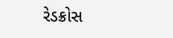રેડક્રોસ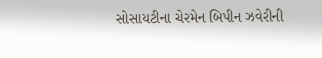સોસાયટીના ચેરમેન બિપીન ઝવેરીની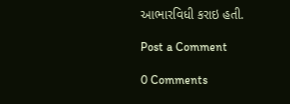આભારવિધી કરાઇ હતી.

Post a Comment

0 Comments